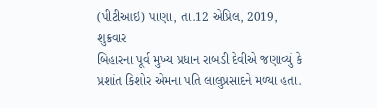(પીટીઆઇ) પાણા, તા.12 એપ્રિલ, 2019, શુક્રવાર
બિહારના પૂર્વ મુખ્ય પ્રધાન રાબડી દેવીએ જણાવ્યું કે પ્રશાંત કિશોર એમના પતિ લાલુપ્રસાદને મળ્યા હતા.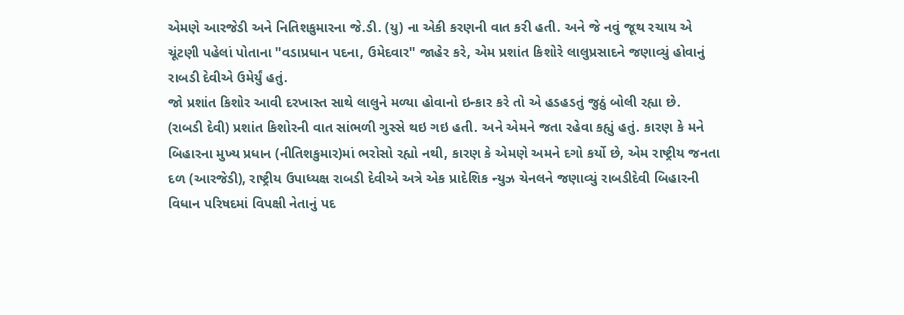એમણે આરજેડી અને નિતિશકુમારના જે.ડી. (યુ) ના એકી કરણની વાત કરી હતી. અને જે નવું જૂથ રચાય એ ચૂંટણી પહેલાં પોતાના ''વડાપ્રધાન પદના, ઉમેદવાર'' જાહેર કરે, એમ પ્રશાંત કિશોરે લાલુપ્રસાદને જણાવ્યું હોવાનું રાબડી દેવીએ ઉમેર્યું હતું.
જો પ્રશાંત કિશોર આવી દરખાસ્ત સાથે લાલુને મળ્યા હોવાનો ઇન્કાર કરે તો એ હડહડતું જુઠું બોલી રહ્યા છે.
(રાબડી દેવી) પ્રશાંત કિશોરની વાત સાંભળી ગુસ્સે થઇ ગઇ હતી. અને એમને જતા રહેવા કહ્યું હતું. કારણ કે મને બિહારના મુખ્ય પ્રધાન (નીતિશકુમાર)માં ભરોસો રહ્યો નથી, કારણ કે એમણે અમને દગો કર્યો છે, એમ રાષ્ટ્રીય જનતા દળ (આરજેડી), રાષ્ટ્રીય ઉપાધ્યક્ષ રાબડી દેવીએ અત્રે એક પ્રાદેશિક ન્યુઝ ચેનલને જણાવ્યું રાબડીદેવી બિહારની વિધાન પરિષદમાં વિપક્ષી નેતાનું પદ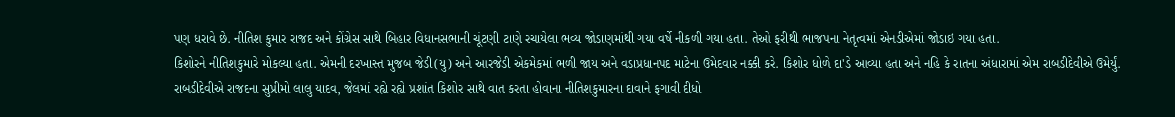પણ ધરાવે છે. નીતિશ કુમાર રાજદ અને કોંગ્રેસ સાથે બિહાર વિધાનસભાની ચૂંટણી ટાણે રચાયેલા ભવ્ય જોડાણમાંથી ગયા વર્ષે નીકળી ગયા હતા. તેઓ ફરીથી ભાજપના નેતૃત્વમાં એનડીએમાં જોડાઇ ગયા હતા.
કિશોરને નીતિશકુમારે મોકલ્યા હતા. એમની દરખાસ્ત મુજબ જેડી(યુ) અને આરજેડી એકમેકમાં ભળી જાય અને વડાપ્રધાનપદ માટેના ઉમેદવાર નક્કી કરે. કિશોર ધોળે દા'ડે આવ્યા હતા અને નહિ કે રાતના અંધારામાં એમ રાબડીદેવીએ ઉમેર્યું. રાબડીદેવીએ રાજદના સુપ્રીમો લાલુ યાદવ, જેલમાં રહ્યે રહ્યે પ્રશાંત કિશોર સાથે વાત કરતા હોવાના નીતિશકુમારના દાવાને ફગાવી દીધો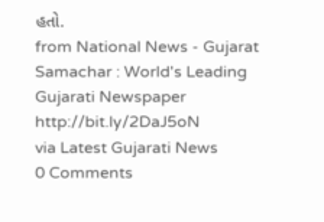હતો.
from National News - Gujarat Samachar : World's Leading Gujarati Newspaper http://bit.ly/2DaJ5oN
via Latest Gujarati News
0 Comments